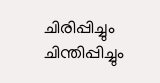ചിരിപ്പിച്ചും ചിന്തിപ്പിച്ചും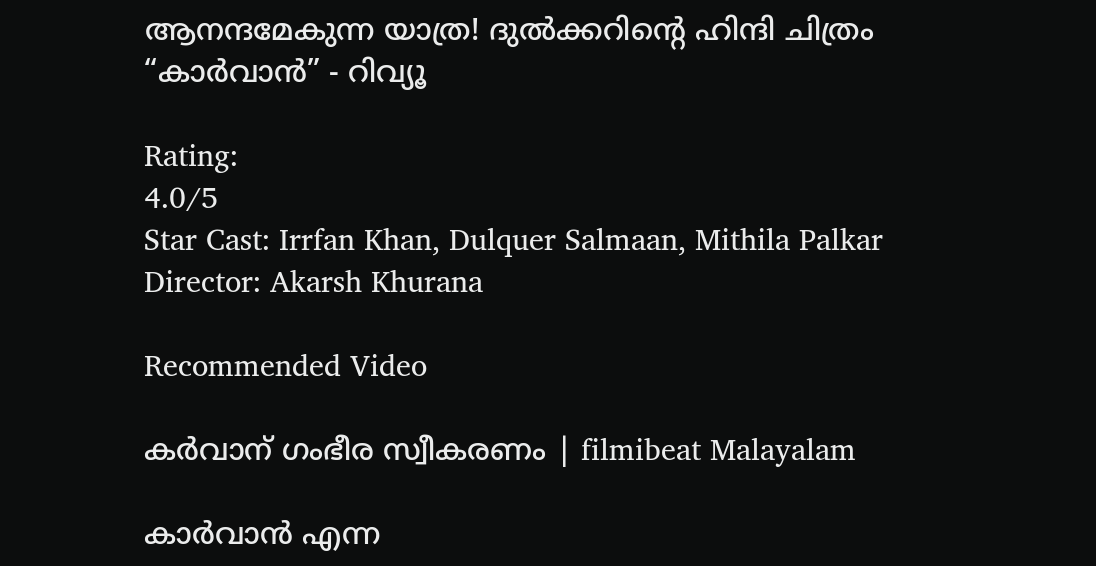ആനന്ദമേകുന്ന യാത്ര! ദുൽക്കറിന്റെ ഹിന്ദി ചിത്രം “കാർവാൻ” - റിവ്യൂ

Rating:
4.0/5
Star Cast: Irrfan Khan, Dulquer Salmaan, Mithila Palkar
Director: Akarsh Khurana

Recommended Video

കര്‍വാന് ഗംഭീര സ്വീകരണം | filmibeat Malayalam

കാർവാൻ എന്ന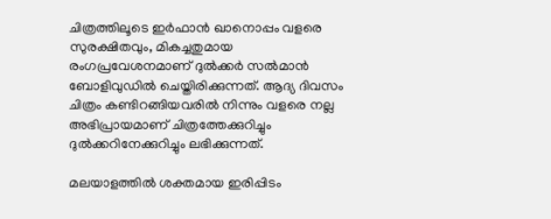ചിത്രത്തിലൂടെ ഇർഫാൻ ഖാനൊപ്പം വളരെ സുരക്ഷിതവും, മികച്ചതുമായ രംഗപ്രവേശനമാണ് ദുൽക്കർ സൽമാൻ ബോളിവുഡിൽ ചെയ്തിരിക്കുന്നത്. ആദ്യ ദിവസം ചിത്രം കണ്ടിറങ്ങിയവരിൽ നിന്നും വളരെ നല്ല അഭിപ്രായമാണ് ചിത്രത്തേക്കുറിച്ചും ദുൽക്കറിനേക്കുറിച്ചും ലഭിക്കുന്നത്.

മലയാളത്തിൽ ശക്തമായ ഇരിപ്പിടം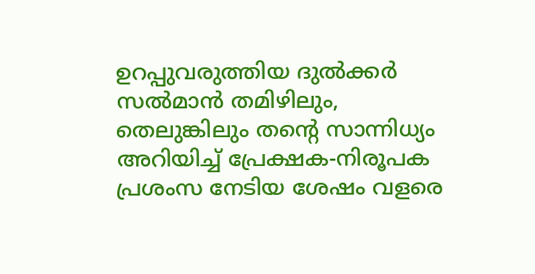ഉറപ്പുവരുത്തിയ ദുൽക്കർ സൽമാൻ തമിഴിലും, തെലുങ്കിലും തന്റെ സാന്നിധ്യം അറിയിച്ച് പ്രേക്ഷക-നിരൂപക പ്രശംസ നേടിയ ശേഷം വളരെ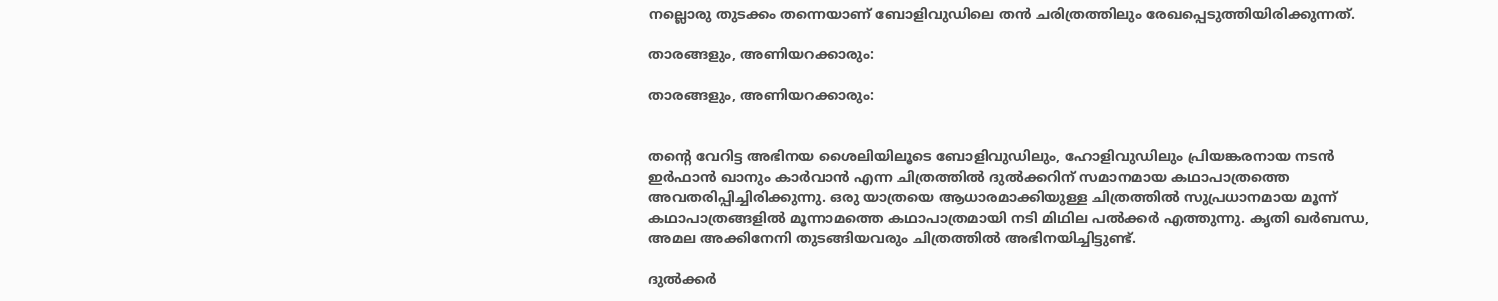നല്ലൊരു തുടക്കം തന്നെയാണ് ബോളിവുഡിലെ തൻ ചരിത്രത്തിലും രേഖപ്പെടുത്തിയിരിക്കുന്നത്‌.

താരങ്ങളും, അണിയറക്കാരും:

താരങ്ങളും, അണിയറക്കാരും:


തന്റെ വേറിട്ട അഭിനയ ശൈലിയിലൂടെ ബോളിവുഡിലും, ഹോളിവുഡിലും പ്രിയങ്കരനായ നടൻ ഇർഫാൻ ഖാനും കാർവാൻ എന്ന ചിത്രത്തിൽ ദുൽക്കറിന് സമാനമായ കഥാപാത്രത്തെ അവതരിപ്പിച്ചിരിക്കുന്നു. ഒരു യാത്രയെ ആധാരമാക്കിയുള്ള ചിത്രത്തിൽ സുപ്രധാനമായ മൂന്ന് കഥാപാത്രങ്ങളിൽ മൂന്നാമത്തെ കഥാപാത്രമായി നടി മിഥില പൽക്കർ എത്തുന്നു. കൃതി ഖർബന്ധ, അമല അക്കിനേനി തുടങ്ങിയവരും ചിത്രത്തിൽ അഭിനയിച്ചിട്ടുണ്ട്.

ദുൽക്കർ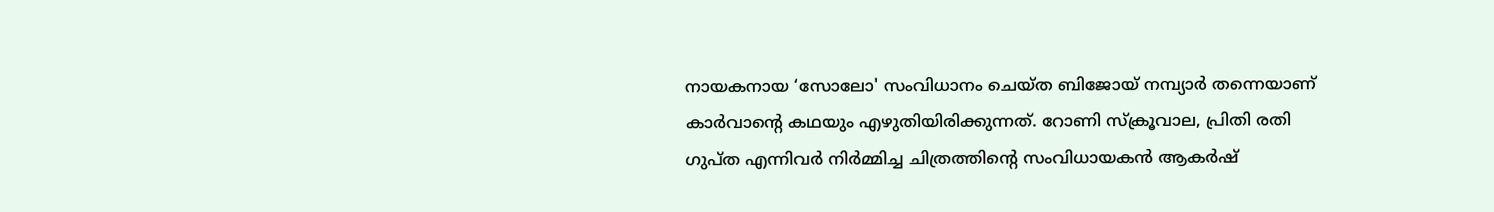നായകനായ ‘സോലോ' സംവിധാനം ചെയ്ത ബിജോയ് നമ്പ്യാർ തന്നെയാണ് കാർവാന്റെ കഥയും എഴുതിയിരിക്കുന്നത്. റോണി സ്ക്രൂവാല, പ്രിതി രതി ഗുപ്ത എന്നിവർ നിർമ്മിച്ച ചിത്രത്തിന്റെ സംവിധായകൻ ആകർഷ്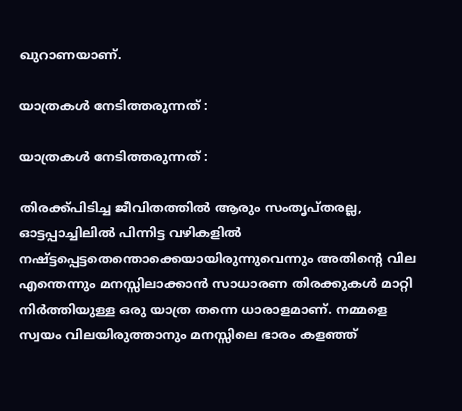ഖുറാണയാണ്.

യാത്രകൾ നേടിത്തരുന്നത് :

യാത്രകൾ നേടിത്തരുന്നത് :

തിരക്ക്പിടിച്ച ജീവിതത്തിൽ ആരും സംതൃപ്തരല്ല, ഓട്ടപ്പാച്ചിലിൽ പിന്നിട്ട വഴികളിൽ നഷ്ട്ടപ്പെട്ടതെന്തൊക്കെയായിരുന്നുവെന്നും അതിന്റെ വില എന്തെന്നും മനസ്സിലാക്കാൻ സാധാരണ തിരക്കുകൾ മാറ്റി നിർത്തിയുള്ള ഒരു യാത്ര തന്നെ ധാരാളമാണ്. നമ്മളെ സ്വയം വിലയിരുത്താനും മനസ്സിലെ ഭാരം കളഞ്ഞ്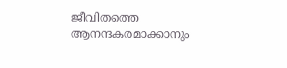ജീവിതത്തെ ആനന്ദകരമാക്കാനും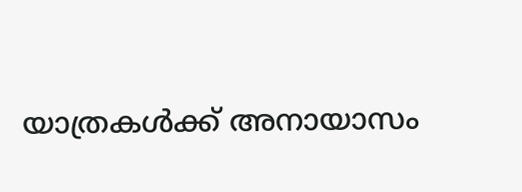യാത്രകൾക്ക് അനായാസം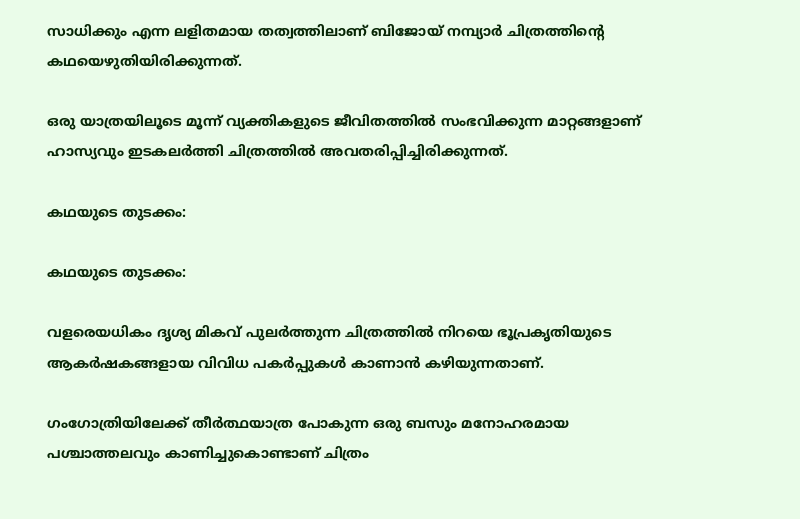സാധിക്കും എന്ന ലളിതമായ തത്വത്തിലാണ് ബിജോയ് നമ്പ്യാർ ചിത്രത്തിന്റെ കഥയെഴുതിയിരിക്കുന്നത്.

ഒരു യാത്രയിലൂടെ മൂന്ന് വ്യക്തികളുടെ ജീവിതത്തിൽ സംഭവിക്കുന്ന മാറ്റങ്ങളാണ്‌ ഹാസ്യവും ഇടകലർത്തി ചിത്രത്തിൽ അവതരിപ്പിച്ചിരിക്കുന്നത്.

കഥയുടെ തുടക്കം:

കഥയുടെ തുടക്കം:

വളരെയധികം ദൃശ്യ മികവ് പുലർത്തുന്ന ചിത്രത്തിൽ നിറയെ ഭൂപ്രകൃതിയുടെ ആകർഷകങ്ങളായ വിവിധ പകർപ്പുകൾ കാണാൻ കഴിയുന്നതാണ്.

ഗംഗോത്രിയിലേക്ക് തീർത്ഥയാത്ര പോകുന്ന ഒരു ബസും മനോഹരമായ പശ്ചാത്തലവും കാണിച്ചുകൊണ്ടാണ് ചിത്രം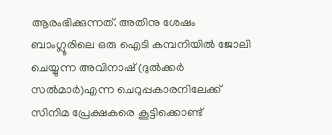ആരംഭിക്കുന്നത്. അതിനു ശേഷം ബാംഗ്ലൂരിലെ ഒരു ഐടി കമ്പനിയിൽ ജോലി ചെയ്യുന്ന അവിനാഷ് (ദുൽക്കർ സൽമാർ)എന്ന ചെറുപ്പകാരനിലേക്ക് സിനിമ പ്രേക്ഷകരെ കൂട്ടിക്കൊണ്ട്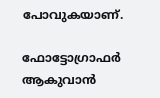പോവുകയാണ്.

ഫോട്ടോഗ്രാഫർ ആകുവാൻ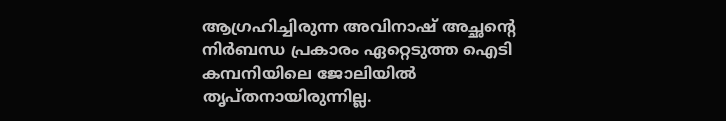ആഗ്രഹിച്ചിരുന്ന അവിനാഷ് അച്ഛന്റെ നിർബന്ധ പ്രകാരം ഏറ്റെടുത്ത ഐടി കമ്പനിയിലെ ജോലിയിൽ തൃപ്തനായിരുന്നില്ല.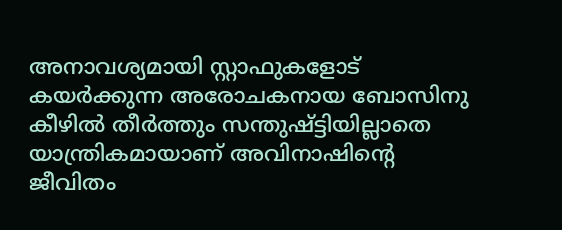അനാവശ്യമായി സ്റ്റാഫുകളോട് കയർക്കുന്ന അരോചകനായ ബോസിനു കീഴിൽ തീർത്തും സന്തുഷ്ട്ടിയില്ലാതെ യാന്ത്രികമായാണ് അവിനാഷിന്റെ ജീവിതം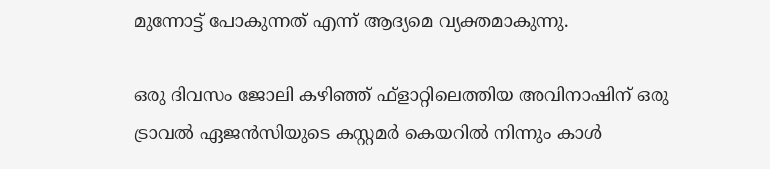മുന്നോട്ട് പോകുന്നത് എന്ന് ആദ്യമെ വ്യക്തമാകുന്നു.

ഒരു ദിവസം ജോലി കഴിഞ്ഞ് ഫ്ളാറ്റിലെത്തിയ അവിനാഷിന് ഒരു ട്രാവൽ ഏജൻസിയുടെ കസ്റ്റമർ കെയറിൽ നിന്നും കാൾ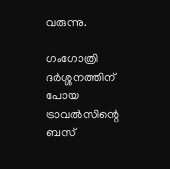വരുന്നു.

ഗംഗോത്രി ദർശ്ശനത്തിന് പോയ ട്രാവൽസിന്റെ ബസ്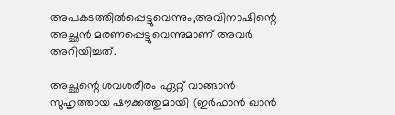അപകടത്തിൽപ്പെട്ടുവെന്നും,അവിനാഷിന്റെ അച്ഛൻ മരണപ്പെട്ടുവെന്നുമാണ് അവർ അറിയിച്ചത്.

അച്ഛന്റെ ശവശരീരം ഏറ്റ് വാങ്ങാൻ സുഹൃത്തായ ഷൗക്കത്തുമായി (ഇർഫാൻ ഖാൻ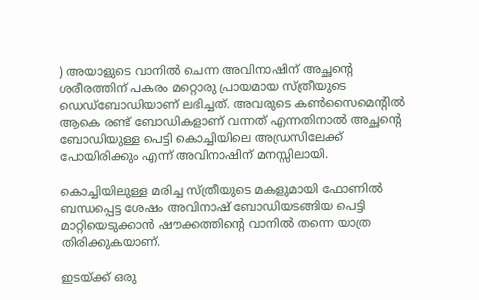) അയാളുടെ വാനിൽ ചെന്ന അവിനാഷിന് അച്ഛന്റെ ശരീരത്തിന് പകരം മറ്റൊരു പ്രായമായ സ്ത്രീയുടെ ഡെഡ്ബോഡിയാണ് ലഭിച്ചത്. അവരുടെ കൺസൈമെന്റിൽ ആകെ രണ്ട് ബോഡികളാണ് വന്നത് എന്നതിനാൽ അച്ഛന്റെ ബോഡിയുള്ള പെട്ടി കൊച്ചിയിലെ അഡ്രസിലേക്ക് പോയിരിക്കും എന്ന് അവിനാഷിന് മനസ്സിലായി.

കൊച്ചിയിലുള്ള മരിച്ച സ്ത്രീയുടെ മകളുമായി ഫോണിൽ ബന്ധപ്പെട്ട ശേഷം അവിനാഷ് ബോഡിയടങ്ങിയ പെട്ടി മാറ്റിയെടുക്കാൻ ഷൗക്കത്തിന്റെ വാനിൽ തന്നെ യാത്ര തിരിക്കുകയാണ്.

ഇടയ്ക്ക് ഒരു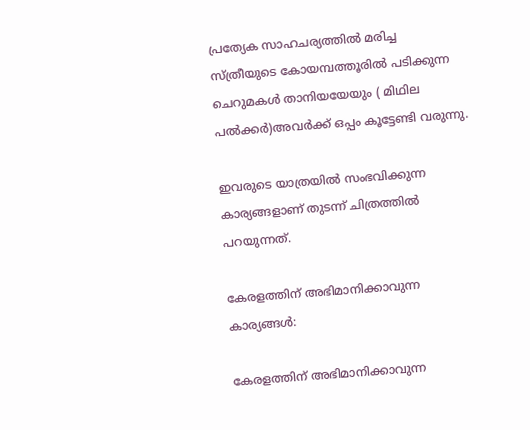പ്രത്യേക സാഹചര്യത്തിൽ മരിച്ച സ്ത്രീയുടെ കോയമ്പത്തൂരിൽ പടിക്കുന്ന ചെറുമകൾ താനിയയേയും ( മിഥില പൽക്കർ)അവർക്ക് ഒപ്പം കൂട്ടേണ്ടി വരുന്നു.

ഇവരുടെ യാത്രയിൽ സംഭവിക്കുന്ന കാര്യങ്ങളാണ് തുടന്ന് ചിത്രത്തിൽ പറയുന്നത്.

കേരളത്തിന് അഭിമാനിക്കാവുന്ന കാര്യങ്ങൾ:

കേരളത്തിന് അഭിമാനിക്കാവുന്ന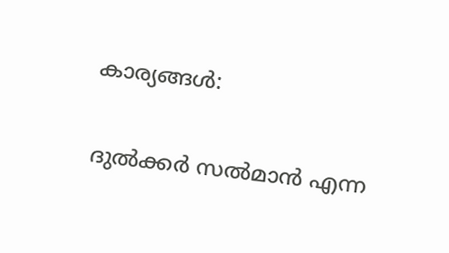കാര്യങ്ങൾ:

ദുൽക്കർ സൽമാൻ എന്ന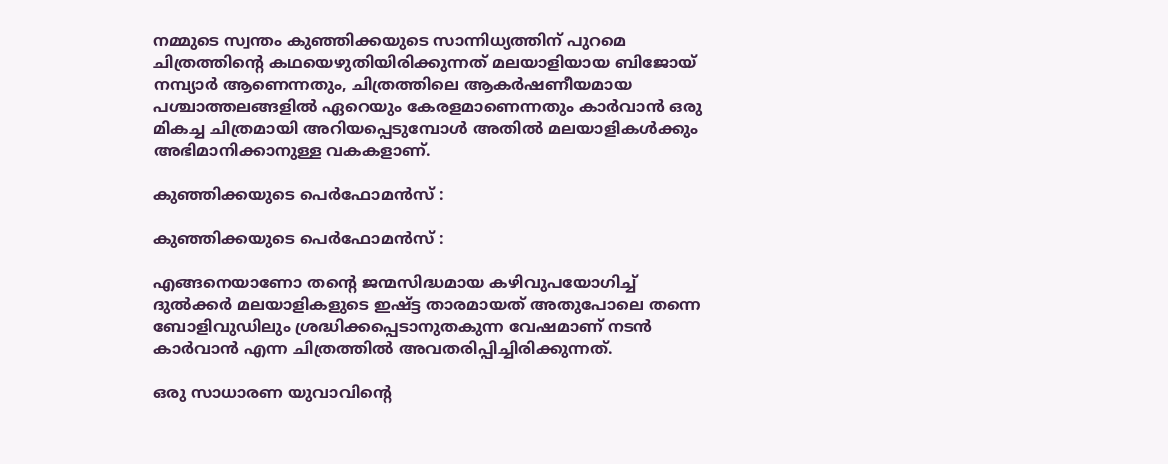നമ്മുടെ സ്വന്തം കുഞ്ഞിക്കയുടെ സാന്നിധ്യത്തിന് പുറമെ ചിത്രത്തിന്റെ കഥയെഴുതിയിരിക്കുന്നത് മലയാളിയായ ബിജോയ് നമ്പ്യാർ ആണെന്നതും, ചിത്രത്തിലെ ആകർഷണീയമായ പശ്ചാത്തലങ്ങളിൽ ഏറെയും കേരളമാണെന്നതും കാർവാൻ ഒരു മികച്ച ചിത്രമായി അറിയപ്പെടുമ്പോൾ അതിൽ മലയാളികൾക്കും അഭിമാനിക്കാനുള്ള വകകളാണ്.

കുഞ്ഞിക്കയുടെ പെർഫോമൻസ് :

കുഞ്ഞിക്കയുടെ പെർഫോമൻസ് :

എങ്ങനെയാണോ തന്റെ ജന്മസിദ്ധമായ കഴിവുപയോഗിച്ച് ദുൽക്കർ മലയാളികളുടെ ഇഷ്ട്ട താരമായത് അതുപോലെ തന്നെ ബോളിവുഡിലും ശ്രദ്ധിക്കപ്പെടാനുതകുന്ന വേഷമാണ് നടൻ കാർവാൻ എന്ന ചിത്രത്തിൽ അവതരിപ്പിച്ചിരിക്കുന്നത്.

ഒരു സാധാരണ യുവാവിന്റെ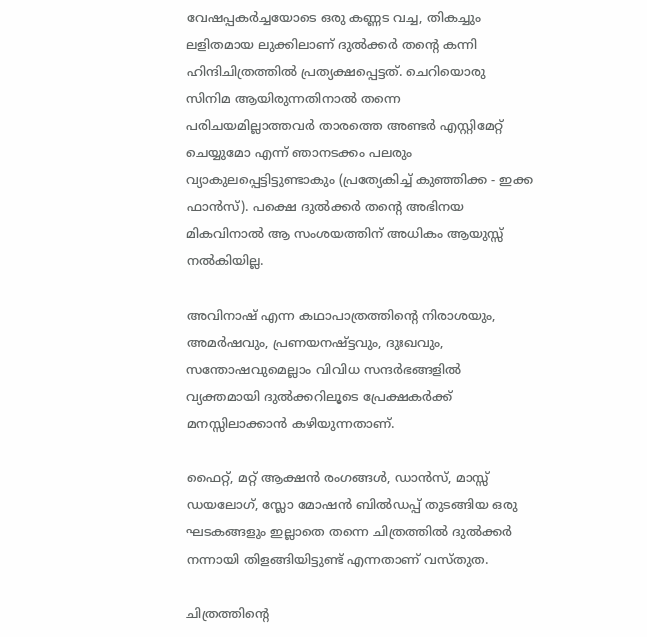വേഷപ്പകർച്ചയോടെ ഒരു കണ്ണട വച്ച, തികച്ചും ലളിതമായ ലുക്കിലാണ് ദുൽക്കർ തന്റെ കന്നി ഹിന്ദിചിത്രത്തിൽ പ്രത്യക്ഷപ്പെട്ടത്. ചെറിയൊരു സിനിമ ആയിരുന്നതിനാൽ തന്നെ പരിചയമില്ലാത്തവർ താരത്തെ അണ്ടർ എസ്റ്റിമേറ്റ് ചെയ്യുമോ എന്ന് ഞാനടക്കം പലരും വ്യാകുലപ്പെട്ടിട്ടുണ്ടാകും (പ്രത്യേകിച്ച് കുഞ്ഞിക്ക - ഇക്ക ഫാൻസ്‌). പക്ഷെ ദുൽക്കർ തന്റെ അഭിനയ മികവിനാൽ ആ സംശയത്തിന് അധികം ആയുസ്സ് നൽകിയില്ല.

അവിനാഷ് എന്ന കഥാപാത്രത്തിന്റെ നിരാശയും, അമർഷവും, പ്രണയനഷ്ട്ടവും, ദുഃഖവും, സന്തോഷവുമെല്ലാം വിവിധ സന്ദർഭങ്ങളിൽ വ്യക്തമായി ദുൽക്കറിലൂടെ പ്രേക്ഷകർക്ക് മനസ്സിലാക്കാൻ കഴിയുന്നതാണ്.

ഫൈറ്റ്, മറ്റ് ആക്ഷൻ രംഗങ്ങൾ, ഡാൻസ്, മാസ്സ് ഡയലോഗ്, സ്ലോ മോഷൻ ബിൽഡപ്പ് തുടങ്ങിയ ഒരു ഘടകങ്ങളും ഇല്ലാതെ തന്നെ ചിത്രത്തിൽ ദുൽക്കർ നന്നായി തിളങ്ങിയിട്ടുണ്ട് എന്നതാണ് വസ്തുത.

ചിത്രത്തിന്റെ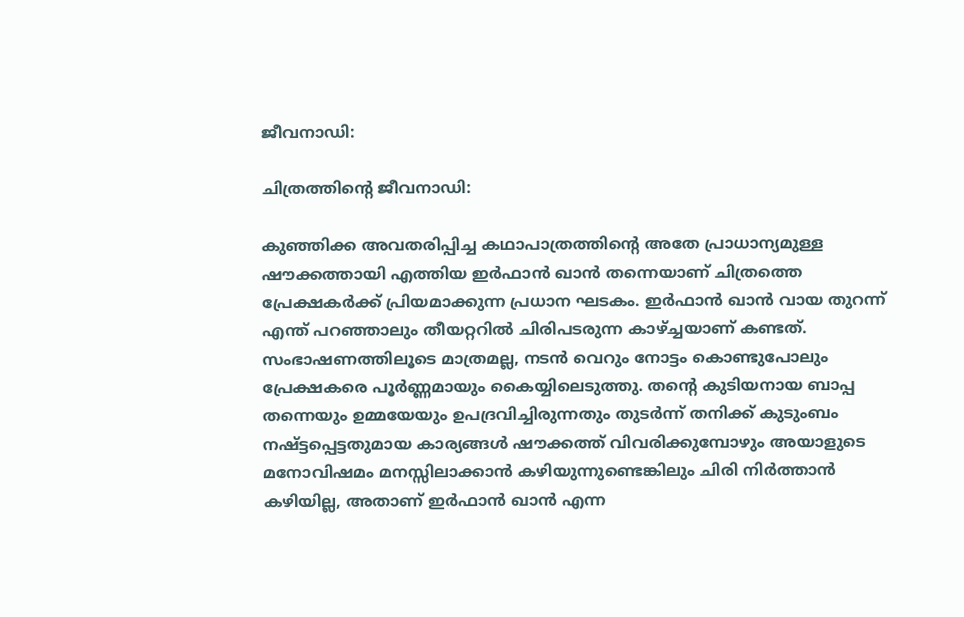ജീവനാഡി:

ചിത്രത്തിന്റെ ജീവനാഡി:

കുഞ്ഞിക്ക അവതരിപ്പിച്ച കഥാപാത്രത്തിന്റെ അതേ പ്രാധാന്യമുള്ള ഷൗക്കത്തായി എത്തിയ ഇർഫാൻ ഖാൻ തന്നെയാണ് ചിത്രത്തെ പ്രേക്ഷകർക്ക് പ്രിയമാക്കുന്ന പ്രധാന ഘടകം. ഇർഫാൻ ഖാൻ വായ തുറന്ന് എന്ത് പറഞ്ഞാലും തീയറ്ററിൽ ചിരിപടരുന്ന കാഴ്ച്ചയാണ് കണ്ടത്. സംഭാഷണത്തിലൂടെ മാത്രമല്ല, നടൻ വെറും നോട്ടം കൊണ്ടുപോലും പ്രേക്ഷകരെ പൂർണ്ണമായും കൈയ്യിലെടുത്തു. തന്റെ കുടിയനായ ബാപ്പ തന്നെയും ഉമ്മയേയും ഉപദ്രവിച്ചിരുന്നതും തുടർന്ന് തനിക്ക് കുടുംബം നഷ്ട്ടപ്പെട്ടതുമായ കാര്യങ്ങൾ ഷൗക്കത്ത് വിവരിക്കുമ്പോഴും അയാളുടെ മനോവിഷമം മനസ്സിലാക്കാൻ കഴിയുന്നുണ്ടെങ്കിലും ചിരി നിർത്താൻ കഴിയില്ല, അതാണ് ഇർഫാൻ ഖാൻ എന്ന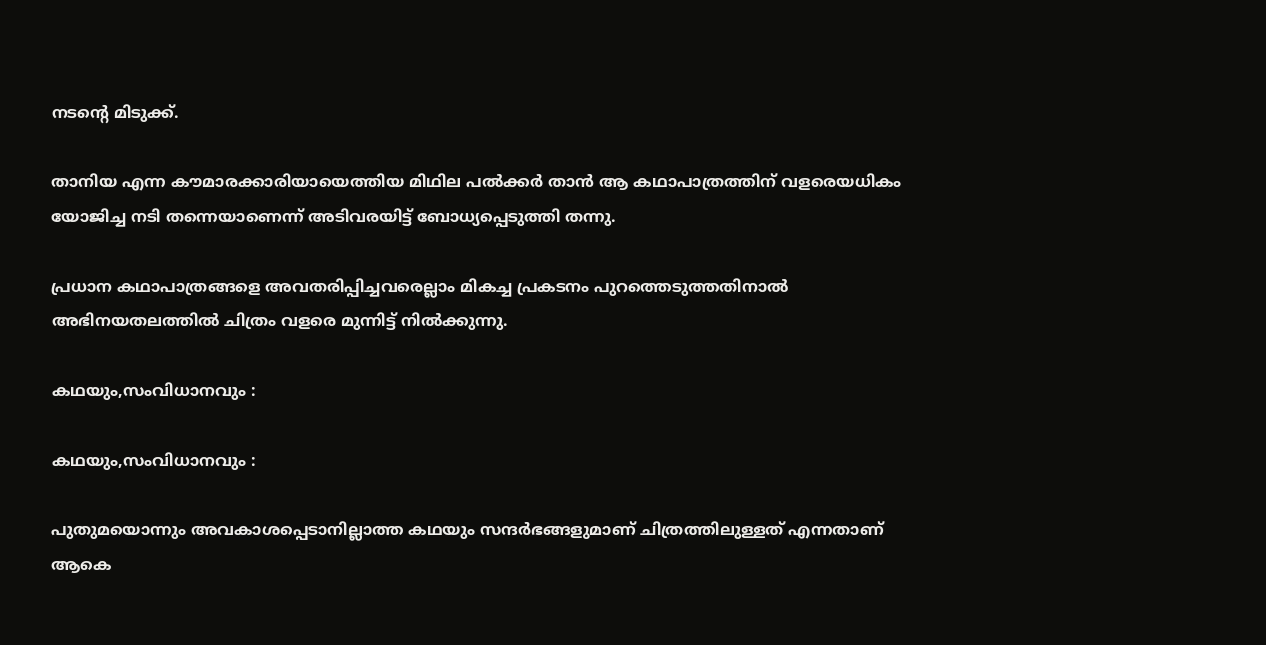നടന്റെ മിടുക്ക്‌.

താനിയ എന്ന കൗമാരക്കാരിയായെത്തിയ മിഥില പൽക്കർ താൻ ആ കഥാപാത്രത്തിന് വളരെയധികം യോജിച്ച നടി തന്നെയാണെന്ന് അടിവരയിട്ട് ബോധ്യപ്പെടുത്തി തന്നു.

പ്രധാന കഥാപാത്രങ്ങളെ അവതരിപ്പിച്ചവരെല്ലാം മികച്ച പ്രകടനം പുറത്തെടുത്തതിനാൽ അഭിനയതലത്തിൽ ചിത്രം വളരെ മുന്നിട്ട് നിൽക്കുന്നു.

കഥയും,സംവിധാനവും :

കഥയും,സംവിധാനവും :

പുതുമയൊന്നും അവകാശപ്പെടാനില്ലാത്ത കഥയും സന്ദർഭങ്ങളുമാണ് ചിത്രത്തിലുള്ളത് എന്നതാണ് ആകെ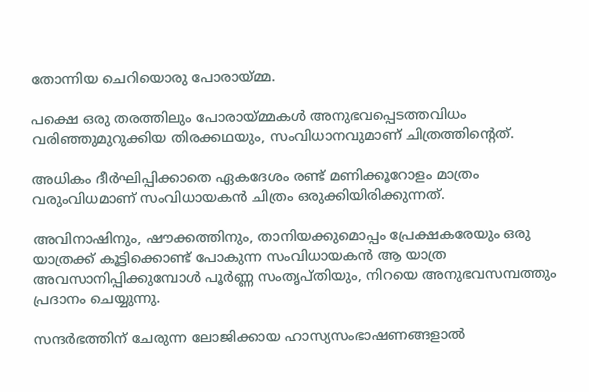തോന്നിയ ചെറിയൊരു പോരായ്മ്മ.

പക്ഷെ ഒരു തരത്തിലും പോരായ്മ്മകൾ അനുഭവപ്പെടത്തവിധം വരിഞ്ഞുമുറുക്കിയ തിരക്കഥയും, സംവിധാനവുമാണ് ചിത്രത്തിന്റെത്.

അധികം ദീർഘിപ്പിക്കാതെ ഏകദേശം രണ്ട് മണിക്കൂറോളം മാത്രം വരുംവിധമാണ് സംവിധായകൻ ചിത്രം ഒരുക്കിയിരിക്കുന്നത്.

അവിനാഷിനും, ഷൗക്കത്തിനും, താനിയക്കുമൊപ്പം പ്രേക്ഷകരേയും ഒരു യാത്രക്ക് കൂട്ടിക്കൊണ്ട് പോകുന്ന സംവിധായകൻ ആ യാത്ര അവസാനിപ്പിക്കുമ്പോൾ പൂർണ്ണ സംതൃപ്തിയും, നിറയെ അനുഭവസമ്പത്തും പ്രദാനം ചെയ്യുന്നു.

സന്ദർഭത്തിന് ചേരുന്ന ലോജിക്കായ ഹാസ്യസംഭാഷണങ്ങളാൽ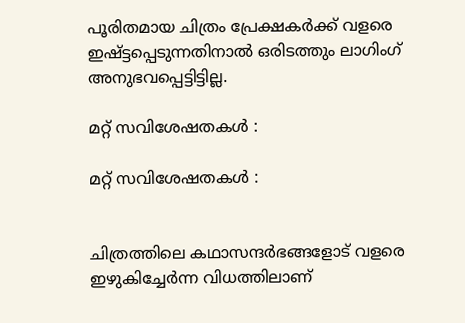പൂരിതമായ ചിത്രം പ്രേക്ഷകർക്ക് വളരെ ഇഷ്ട്ടപ്പെടുന്നതിനാൽ ഒരിടത്തും ലാഗിംഗ് അനുഭവപ്പെട്ടിട്ടില്ല.

മറ്റ് സവിശേഷതകൾ :

മറ്റ് സവിശേഷതകൾ :


ചിത്രത്തിലെ കഥാസന്ദർഭങ്ങളോട് വളരെ ഇഴുകിച്ചേർന്ന വിധത്തിലാണ്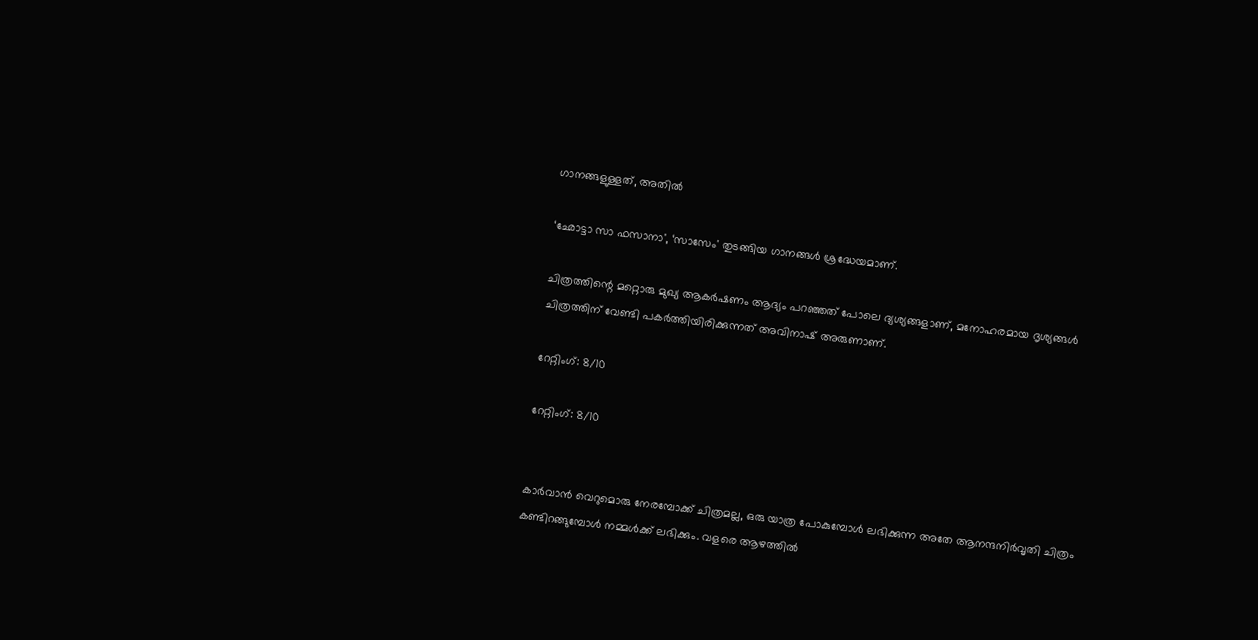ഗാനങ്ങളുള്ളത്, അതിൽ

‘ഛോട്ടാ സാ ഫസാനാ', ‘സാസേം' തുടങ്ങിയ ഗാനങ്ങൾ ശ്രദ്ധേയമാണ്.

ചിത്രത്തിന്റെ മറ്റൊരു മുഖ്യ ആകർഷണം ആദ്യം പറഞ്ഞത് പോലെ ദ്യശ്യങ്ങളാണ്, മനോഹരമായ ദൃശ്യങ്ങൾ ചിത്രത്തിന് വേണ്ടി പകർത്തിയിരിക്കുന്നത് അവിനാഷ് അരുണാണ്.

റേറ്റിംഗ്: 8/10

റേറ്റിംഗ്: 8/10


കാർവാൻ വെറുമൊരു നേരമ്പോക്ക് ചിത്രമല്ല, ഒരു യാത്ര പോകുമ്പോൾ ലഭിക്കുന്ന അതേ ആനന്ദനിർവൃതി ചിത്രം കണ്ടിറങ്ങുമ്പോൾ നമ്മൾക്ക് ലഭിക്കും. വളരെ ആഴത്തിൽ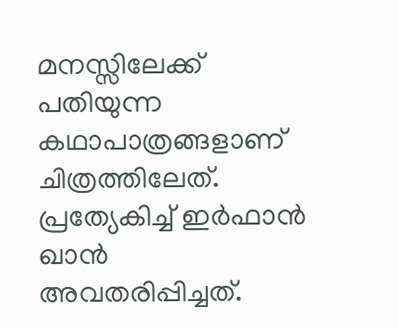മനസ്സിലേക്ക് പതിയുന്ന കഥാപാത്രങ്ങളാണ് ചിത്രത്തിലേത്. പ്രത്യേകിച്ച് ഇർഫാൻ ഖാൻ അവതരിപ്പിച്ചത്.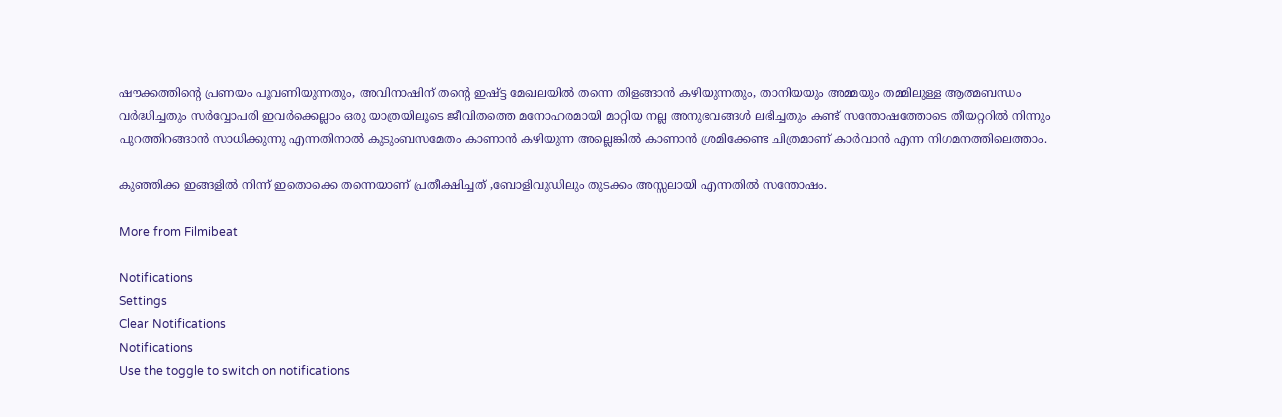ഷൗക്കത്തിന്റെ പ്രണയം പൂവണിയുന്നതും, അവിനാഷിന് തന്റെ ഇഷ്ട്ട മേഖലയിൽ തന്നെ തിളങ്ങാൻ കഴിയുന്നതും, താനിയയും അമ്മയും തമ്മിലുള്ള ആത്മബന്ധം വർദ്ധിച്ചതും സർവ്വോപരി ഇവർക്കെല്ലാം ഒരു യാത്രയിലൂടെ ജീവിതത്തെ മനോഹരമായി മാറ്റിയ നല്ല അനുഭവങ്ങൾ ലഭിച്ചതും കണ്ട് സന്തോഷത്തോടെ തീയറ്ററിൽ നിന്നും പുറത്തിറങ്ങാൻ സാധിക്കുന്നു എന്നതിനാൽ കുടുംബസമേതം കാണാൻ കഴിയുന്ന അല്ലെങ്കിൽ കാണാൻ ശ്രമിക്കേണ്ട ചിത്രമാണ് കാർവാൻ എന്ന നിഗമനത്തിലെത്താം.

കുഞ്ഞിക്ക ഇങ്ങളിൽ നിന്ന് ഇതൊക്കെ തന്നെയാണ് പ്രതീക്ഷിച്ചത് ,ബോളിവുഡിലും തുടക്കം അസ്സലായി എന്നതിൽ സന്തോഷം.

More from Filmibeat

Notifications
Settings
Clear Notifications
Notifications
Use the toggle to switch on notifications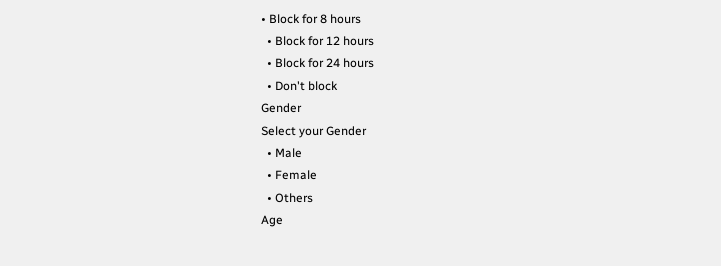• Block for 8 hours
  • Block for 12 hours
  • Block for 24 hours
  • Don't block
Gender
Select your Gender
  • Male
  • Female
  • Others
Age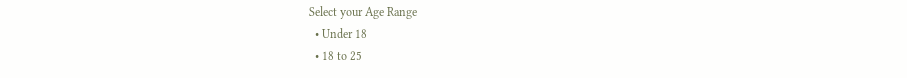Select your Age Range
  • Under 18
  • 18 to 25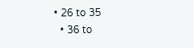• 26 to 35
  • 36 to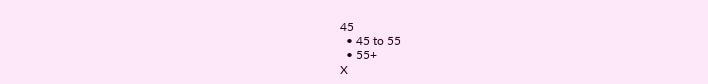45
  • 45 to 55
  • 55+
X